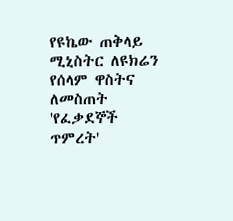የዩኬው ጠቅላይ ሚኒስትር ለዩክሬን የሰላም ዋስትና ለመስጠት 'የፈቃደኞች ጥምረት'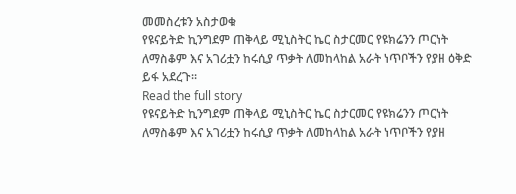መመስረቱን አስታወቁ
የዩናይትድ ኪንግደም ጠቅላይ ሚኒስትር ኬር ስታርመር የዩክሬንን ጦርነት ለማስቆም እና አገሪቷን ከሩሲያ ጥቃት ለመከላከል አራት ነጥቦችን የያዘ ዕቅድ ይፋ አደረጉ።
Read the full story
የዩናይትድ ኪንግደም ጠቅላይ ሚኒስትር ኬር ስታርመር የዩክሬንን ጦርነት ለማስቆም እና አገሪቷን ከሩሲያ ጥቃት ለመከላከል አራት ነጥቦችን የያዘ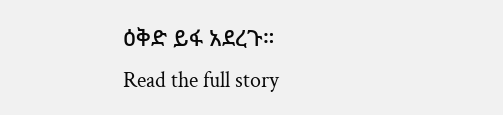ዕቅድ ይፋ አደረጉ።
Read the full story